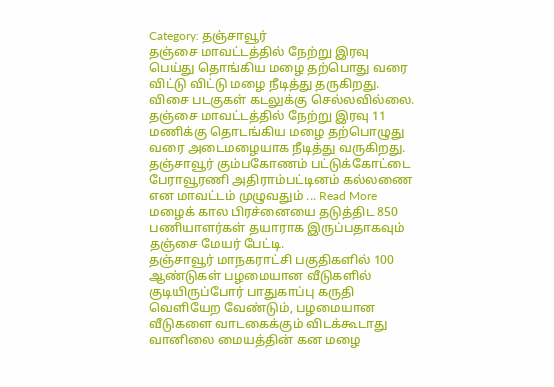Category: தஞ்சாவூர்
தஞ்சை மாவட்டத்தில் நேற்று இரவு பெய்து தொங்கிய மழை தற்பொது வரை விட்டு விட்டு மழை நீடித்து தருகிறது. விசை படகுகள் கடலுக்கு செல்லவில்லை.
தஞ்சை மாவட்டத்தில் நேற்று இரவு 11 மணிக்கு தொடங்கிய மழை தற்பொழுது வரை அடைமழையாக நீடித்து வருகிறது. தஞ்சாவூர் கும்பகோணம் பட்டுக்கோட்டை பேராவூரணி அதிராம்பட்டினம் கல்லணை என மாவட்டம் முழுவதும் ... Read More
மழைக் கால பிரச்னையை தடுத்திட 850 பணியாளர்கள் தயாராக இருப்பதாகவும் தஞ்சை மேயர் பேட்டி.
தஞ்சாவூர் மாநகராட்சி பகுதிகளில் 100 ஆண்டுகள் பழமையான வீடுகளில் குடியிருப்போர் பாதுகாப்பு கருதி வெளியேற வேண்டும், பழமையான வீடுகளை வாடகைக்கும் விடக்கூடாது வானிலை மையத்தின் கன மழை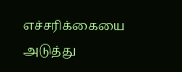எச்சரிக்கையை அடுத்து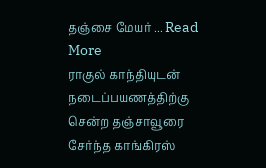தஞ்சை மேயர் ... Read More
ராகுல் காந்தியுடன் நடைப்பயணத்திற்கு சென்ற தஞ்சாவூரை சேர்ந்த காங்கிரஸ்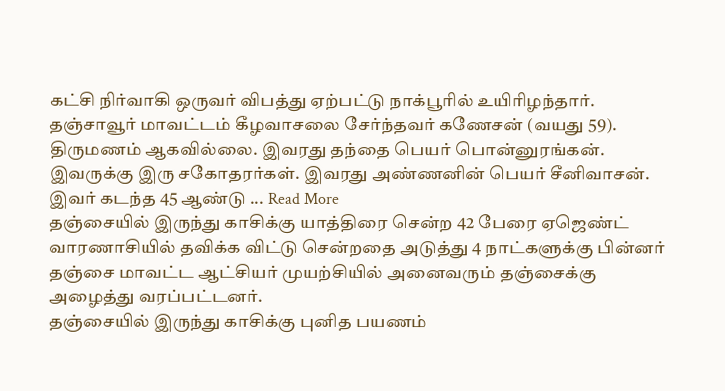கட்சி நிர்வாகி ஒருவர் விபத்து ஏற்பட்டு நாக்பூரில் உயிரிழந்தார்.
தஞ்சாவூர் மாவட்டம் கீழவாசலை சேர்ந்தவர் கணேசன் (வயது 59). திருமணம் ஆகவில்லை. இவரது தந்தை பெயர் பொன்னுரங்கன். இவருக்கு இரு சகோதரர்கள். இவரது அண்ணனின் பெயர் சீனிவாசன். இவர் கடந்த 45 ஆண்டு ... Read More
தஞ்சையில் இருந்து காசிக்கு யாத்திரை சென்ற 42 பேரை ஏஜெண்ட் வாரணாசியில் தவிக்க விட்டு சென்றதை அடுத்து 4 நாட்களுக்கு பின்னர் தஞ்சை மாவட்ட ஆட்சியர் முயற்சியில் அனைவரும் தஞ்சைக்கு அழைத்து வரப்பட்டனர்.
தஞ்சையில் இருந்து காசிக்கு புனித பயணம்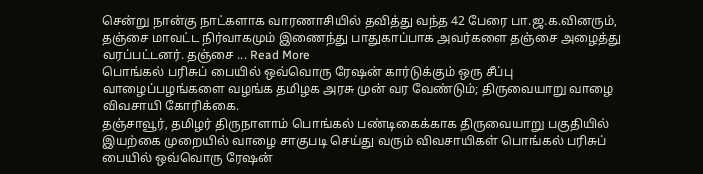சென்று நான்கு நாட்களாக வாரணாசியில் தவித்து வந்த 42 பேரை பா.ஜ.க.வினரும், தஞ்சை மாவட்ட நிர்வாகமும் இணைந்து பாதுகாப்பாக அவர்களை தஞ்சை அழைத்து வரப்பட்டனர். தஞ்சை ... Read More
பொங்கல் பரிசுப் பையில் ஒவ்வொரு ரேஷன் கார்டுக்கும் ஒரு சீப்பு வாழைப்பழங்களை வழங்க தமிழக அரசு முன் வர வேண்டும்; திருவையாறு வாழை விவசாயி கோரிக்கை.
தஞ்சாவூர், தமிழர் திருநாளாம் பொங்கல் பண்டிகைக்காக திருவையாறு பகுதியில் இயற்கை முறையில் வாழை சாகுபடி செய்து வரும் விவசாயிகள் பொங்கல் பரிசுப் பையில் ஒவ்வொரு ரேஷன்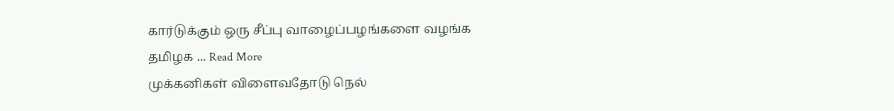கார்டுக்கும் ஒரு சீப்பு வாழைப்பழங்களை வழங்க தமிழக ... Read More
முக்கனிகள் விளைவதோடு நெல்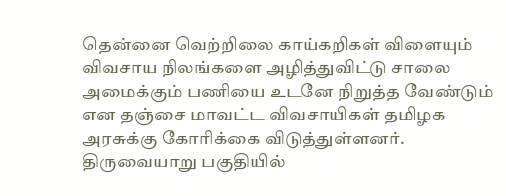தென்னை வெற்றிலை காய்கறிகள் விளையும் விவசாய நிலங்களை அழித்துவிட்டு சாலை அமைக்கும் பணியை உடனே நிறுத்த வேண்டும் என தஞ்சை மாவட்ட விவசாயிகள் தமிழக அரசுக்கு கோரிக்கை விடுத்துள்ளனர்.
திருவையாறு பகுதியில்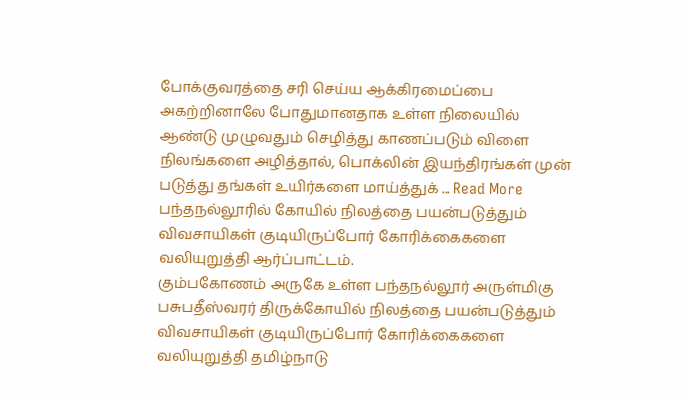போக்குவரத்தை சரி செய்ய ஆக்கிரமைப்பை அகற்றினாலே போதுமானதாக உள்ள நிலையில் ஆண்டு முழுவதும் செழித்து காணப்படும் விளை நிலங்களை அழித்தால், பொக்லின் இயந்திரங்கள் முன் படுத்து தங்கள் உயிர்களை மாய்த்துக் ... Read More
பந்தநல்லூரில் கோயில் நிலத்தை பயன்படுத்தும் விவசாயிகள் குடியிருப்போர் கோரிக்கைகளை வலியுறுத்தி ஆர்ப்பாட்டம்.
கும்பகோணம் அருகே உள்ள பந்தநல்லூர் அருள்மிகு பசுபதீஸ்வரர் திருக்கோயில் நிலத்தை பயன்படுத்தும் விவசாயிகள் குடியிருப்போர் கோரிக்கைகளை வலியுறுத்தி தமிழ்நாடு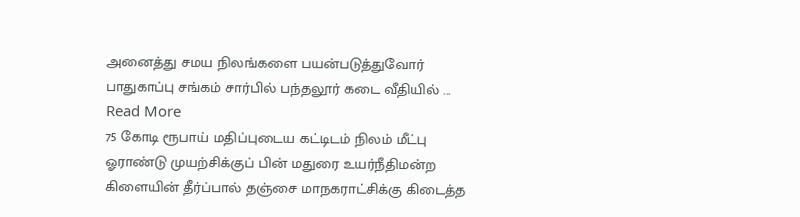அனைத்து சமய நிலங்களை பயன்படுத்துவோர் பாதுகாப்பு சங்கம் சார்பில் பந்தலூர் கடை வீதியில் ... Read More
75 கோடி ரூபாய் மதிப்புடைய கட்டிடம் நிலம் மீட்பு ஓராண்டு முயற்சிக்குப் பின் மதுரை உயர்நீதிமன்ற கிளையின் தீர்ப்பால் தஞ்சை மாநகராட்சிக்கு கிடைத்த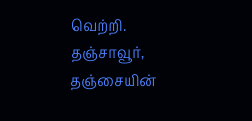வெற்றி.
தஞ்சாவூர், தஞ்சையின்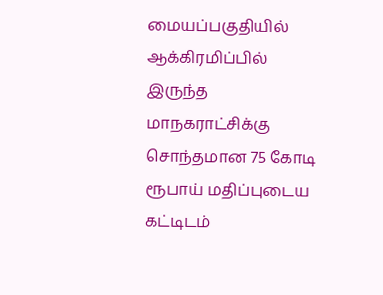மையப்பகுதியில் ஆக்கிரமிப்பில் இருந்த மாநகராட்சிக்கு சொந்தமான 75 கோடி ரூபாய் மதிப்புடைய கட்டிடம்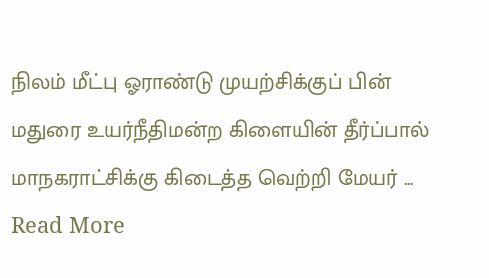நிலம் மீட்பு ஓராண்டு முயற்சிக்குப் பின் மதுரை உயர்நீதிமன்ற கிளையின் தீர்ப்பால் மாநகராட்சிக்கு கிடைத்த வெற்றி மேயர் ... Read More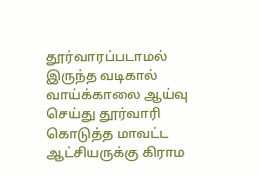தூர்வாரப்படாமல் இருந்த வடிகால் வாய்க்காலை ஆய்வு செய்து தூர்வாரி கொடுத்த மாவட்ட ஆட்சியருக்கு கிராம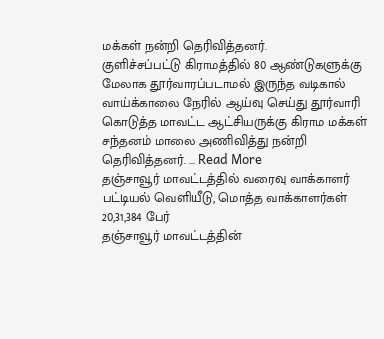மக்கள் நன்றி தெரிவித்தனர்.
குளிச்சப்பட்டு கிராமத்தில் 80 ஆண்டுகளுக்கு மேலாக தூர்வாரப்படாமல் இருந்த வடிகால் வாய்க்காலை நேரில் ஆய்வு செய்து தூர்வாரி கொடுத்த மாவட்ட ஆட்சியருக்கு கிராம மக்கள் சந்தனம் மாலை அணிவித்து நன்றி தெரிவித்தனர். ... Read More
தஞ்சாவூர் மாவட்டத்தில் வரைவு வாக்காளர் பட்டியல் வெளியீடு, மொத்த வாக்காளர்கள் 20,31,384 பேர்
தஞ்சாவூர் மாவட்டத்தின்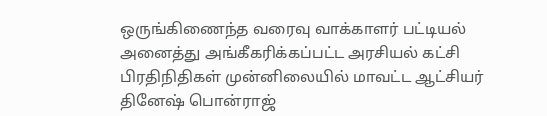ஒருங்கிணைந்த வரைவு வாக்காளர் பட்டியல் அனைத்து அங்கீகரிக்கப்பட்ட அரசியல் கட்சி பிரதிநிதிகள் முன்னிலையில் மாவட்ட ஆட்சியர் தினேஷ் பொன்ராஜ்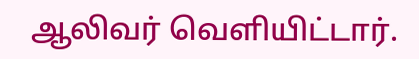ஆலிவர் வெளியிட்டார்.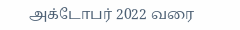அக்டோபர் 2022 வரை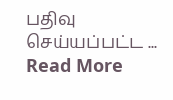பதிவு செய்யப்பட்ட ... Read More